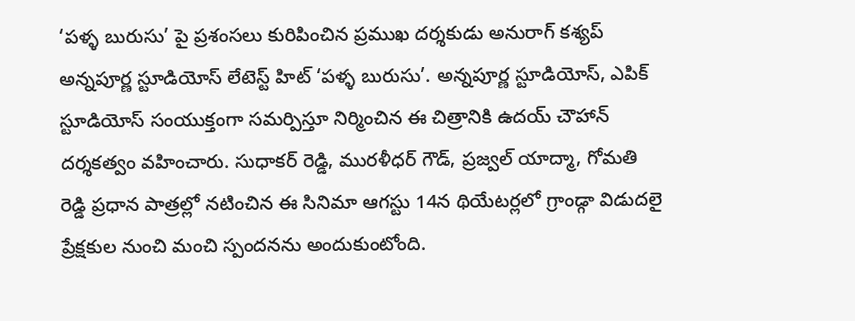‘పళ్ళ బురుసు’ పై ప్రశంసలు కురిపించిన ప్రముఖ దర్శకుడు అనురాగ్ కశ్యప్
అన్నపూర్ణ స్టూడియోస్ లేటెస్ట్ హిట్ ‘పళ్ళ బురుసు’. అన్నపూర్ణ స్టూడియోస్, ఎపిక్ స్టూడియోస్ సంయుక్తంగా సమర్పిస్తూ నిర్మించిన ఈ చిత్రానికి ఉదయ్ చౌహాన్ దర్శకత్వం వహించారు. సుధాకర్ రెడ్డి, మురళీధర్ గౌడ్, ప్రజ్వల్ యాద్మా, గోమతి రెడ్డి ప్రధాన పాత్రల్లో నటించిన ఈ సినిమా ఆగస్టు 14న థియేటర్లలో గ్రాండ్గా విడుదలై ప్రేక్షకుల నుంచి మంచి స్పందనను అందుకుంటోంది.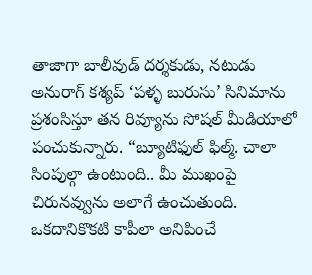తాజాగా బాలీవుడ్ దర్శకుడు, నటుడు అనురాగ్ కశ్యప్ ‘పళ్ళ బురుసు’ సినిమాను ప్రశంసిస్తూ తన రివ్యూను సోషల్ మీడియాలో పంచుకున్నారు. “బ్యూటిఫుల్ ఫిల్మ్. చాలా సింపుల్గా ఉంటుంది.. మీ ముఖంపై చిరునవ్వును అలాగే ఉంచుతుంది. ఒకదానికొకటి కాపీలా అనిపించే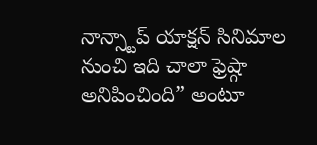నాన్స్టాప్ యాక్షన్ సినిమాల నుంచి ఇది చాలా ఫ్రెష్గా అనిపించింది” అంటూ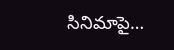సినిమాపై…